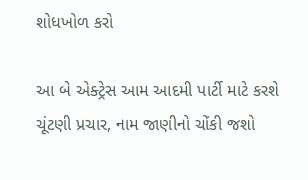શોધખોળ કરો

આ બે એક્ટ્રેસ આમ આદમી પાર્ટી માટે કરશે ચૂંટણી પ્રચાર, નામ જાણીનો ચોંકી જશો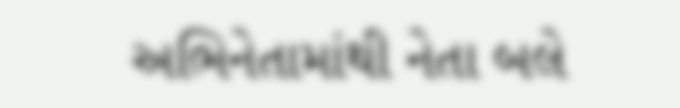અભિનેતામાંથી નેતા બલે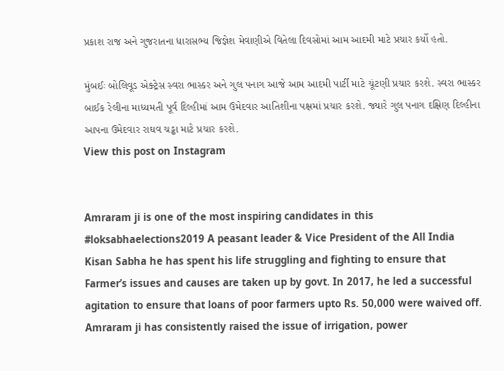પ્રકાશ રાજ અને ગુજરાતના ધારાસભ્ય જિજ્ઞેશ મેવાણીએ વિતેલા દિવસોમાં આમ આદમી માટે પ્રચાર કર્યો હતો.

મુંબઈઃ બોલિવૂડ એક્ટ્રેસ સ્વરા ભાસ્કર અને ગુલ પનાગ આજે આમ આદમી પાર્ટી માટે ચૂંટણી પ્રચાર કરશે. સ્વરા ભાસ્કર બાઈક રેલીના માધ્યમતી પૂર્વ દિલ્હીમાં આમ ઉમેદવાર આતિશીના પક્ષમાં પ્રચાર કરશે. જ્યારે ગુલ પનાગ દક્ષિણ દિલ્હીના આપના ઉમેદવાર રાઘવ ચડ્ઢા માટે પ્રચાર કરશે.
View this post on Instagram


Amraram ji is one of the most inspiring candidates in this #loksabhaelections2019 A peasant leader & Vice President of the All India Kisan Sabha he has spent his life struggling and fighting to ensure that Farmer’s issues and causes are taken up by govt. In 2017, he led a successful agitation to ensure that loans of poor farmers upto Rs. 50,000 were waived off. Amraram ji has consistently raised the issue of irrigation, power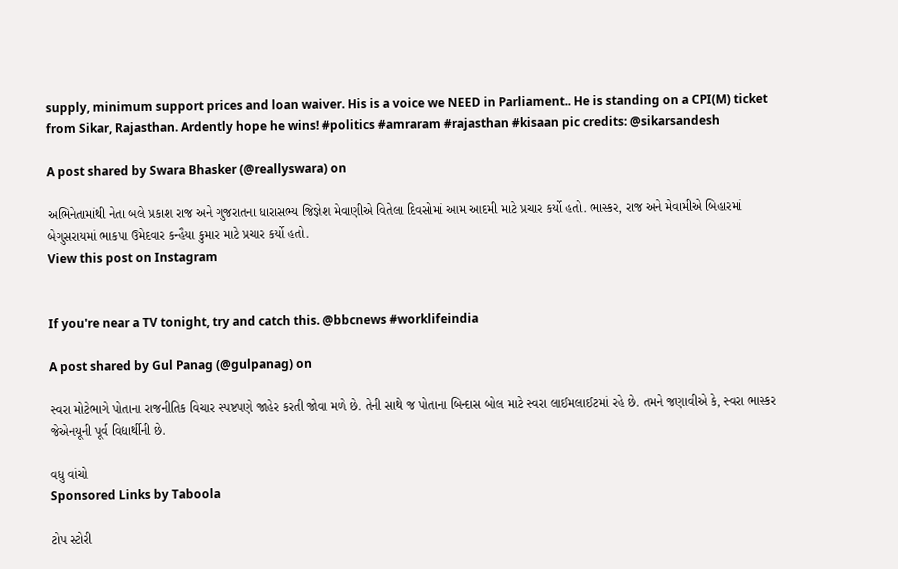supply, minimum support prices and loan waiver. His is a voice we NEED in Parliament.. He is standing on a CPI(M) ticket from Sikar, Rajasthan. Ardently hope he wins! #politics #amraram #rajasthan #kisaan pic credits: @sikarsandesh

A post shared by Swara Bhasker (@reallyswara) on

અભિનેતામાંથી નેતા બલે પ્રકાશ રાજ અને ગુજરાતના ધારાસભ્ય જિજ્ઞેશ મેવાણીએ વિતેલા દિવસોમાં આમ આદમી માટે પ્રચાર કર્યો હતો. ભાસ્કર, રાજ અને મેવામીએ બિહારમાં બેગુસરાયમાં ભાકપા ઉમેદવાર કન્હૈયા કુમાર માટે પ્રચાર કર્યો હતો.
View this post on Instagram


If you're near a TV tonight, try and catch this. @bbcnews #worklifeindia

A post shared by Gul Panag (@gulpanag) on

સ્વરા મોટેભાગે પોતાના રાજનીતિક વિચાર સ્પષ્ટપણે જાહેર કરતી જોવા મળે છે. તેની સાથે જ પોતાના બિન્દાસ બોલ માટે સ્વરા લાઈમલાઈટમાં રહે છે. તમને જણાવીએ કે, સ્વરા ભાસ્કર જેએનયૂની પૂર્વ વિદ્યાર્થીની છે.

વધુ વાંચો
Sponsored Links by Taboola

ટોપ સ્ટોરી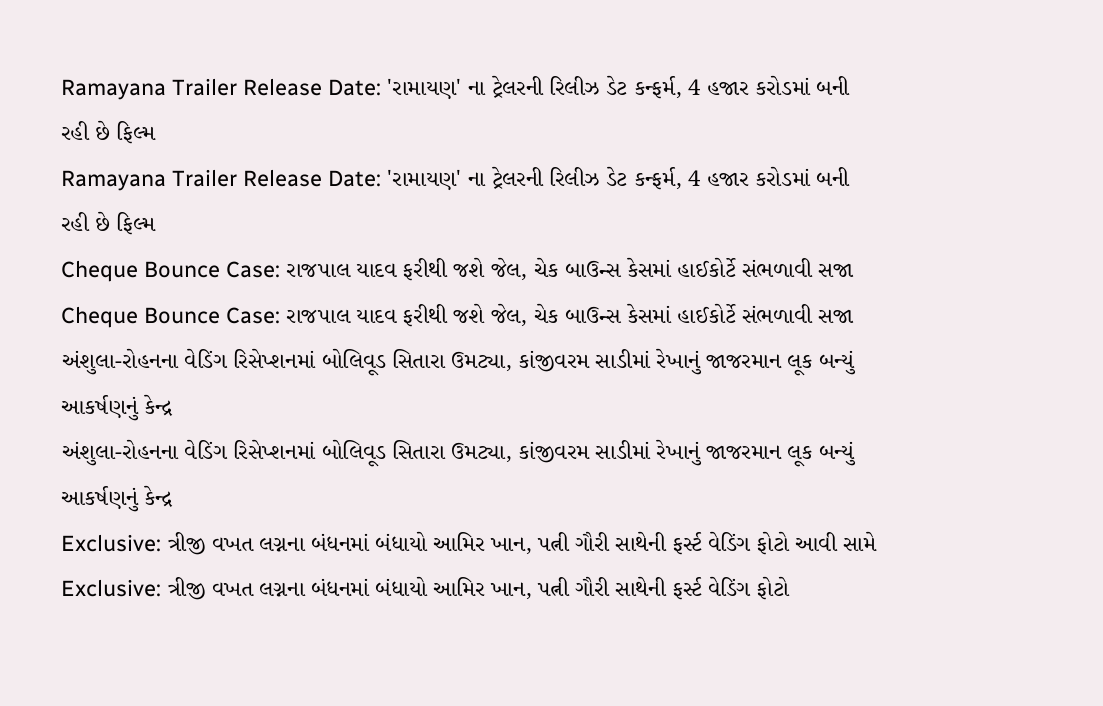Ramayana Trailer Release Date: 'રામાયણ' ના ટ્રેલરની રિલીઝ ડેટ કન્ફર્મ, 4 હજાર કરોડમાં બની રહી છે ફિલ્મ
Ramayana Trailer Release Date: 'રામાયણ' ના ટ્રેલરની રિલીઝ ડેટ કન્ફર્મ, 4 હજાર કરોડમાં બની રહી છે ફિલ્મ
Cheque Bounce Case: રાજપાલ યાદવ ફરીથી જશે જેલ, ચેક બાઉન્સ કેસમાં હાઈકોર્ટે સંભળાવી સજા
Cheque Bounce Case: રાજપાલ યાદવ ફરીથી જશે જેલ, ચેક બાઉન્સ કેસમાં હાઈકોર્ટે સંભળાવી સજા
અંશુલા-રોહનના વેડિંગ રિસેપ્શનમાં બોલિવૂડ સિતારા ઉમટ્યા, કાંજીવરમ સાડીમાં રેખાનું જાજરમાન લૂક બન્યું આકર્ષણનું કેન્દ્ર
અંશુલા-રોહનના વેડિંગ રિસેપ્શનમાં બોલિવૂડ સિતારા ઉમટ્યા, કાંજીવરમ સાડીમાં રેખાનું જાજરમાન લૂક બન્યું આકર્ષણનું કેન્દ્ર
Exclusive: ત્રીજી વખત લગ્નના બંધનમાં બંધાયો આમિર ખાન, પત્ની ગૌરી સાથેની ફર્સ્ટ વેડિંગ ફોટો આવી સામે
Exclusive: ત્રીજી વખત લગ્નના બંધનમાં બંધાયો આમિર ખાન, પત્ની ગૌરી સાથેની ફર્સ્ટ વેડિંગ ફોટો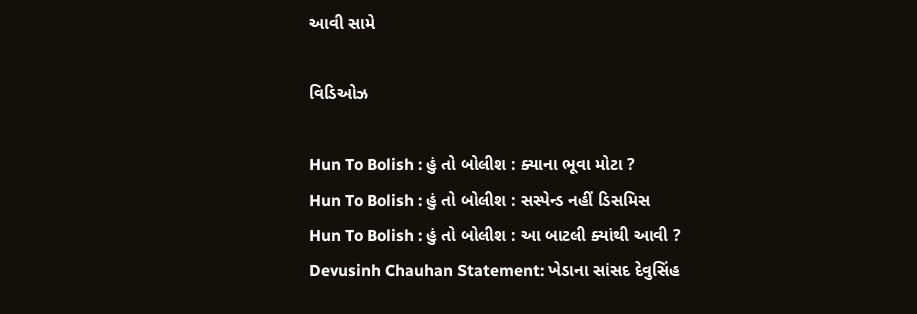આવી સામે

વિડિઓઝ

Hun To Bolish : હું તો બોલીશ : ક્યાના ભૂવા મોટા ?
Hun To Bolish : હું તો બોલીશ : સસ્પેન્ડ નહીં ડિસમિસ
Hun To Bolish : હું તો બોલીશ : આ બાટલી ક્યાંથી આવી ?
Devusinh Chauhan Statement: ખેડાના સાંસદ દેવુસિંહ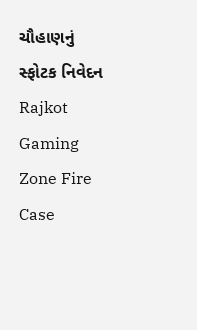ચૌહાણનું સ્ફોટક નિવેદન
Rajkot Gaming Zone Fire Case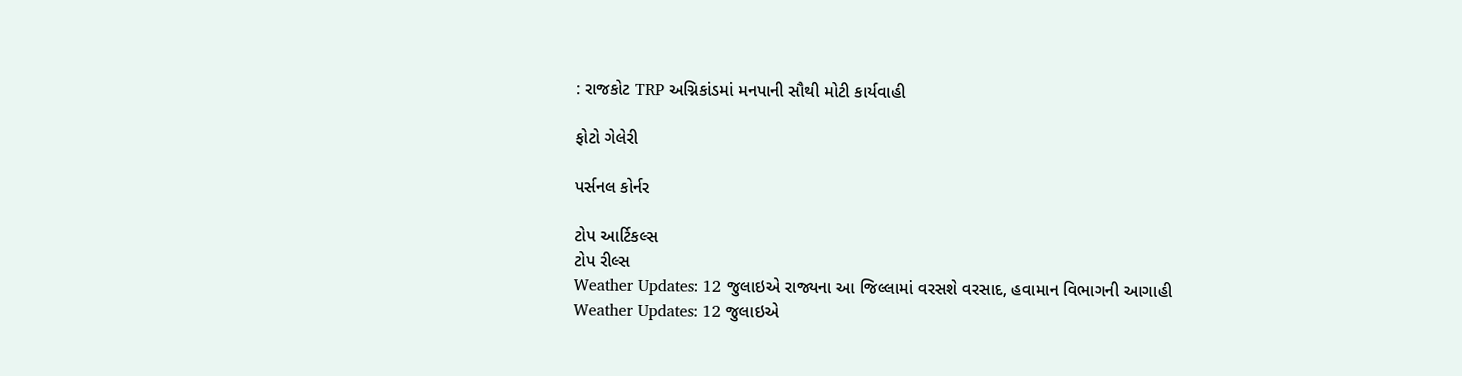: રાજકોટ TRP અગ્નિકાંડમાં મનપાની સૌથી મોટી કાર્યવાહી

ફોટો ગેલેરી

પર્સનલ કોર્નર

ટોપ આર્ટિકલ્સ
ટોપ રીલ્સ
Weather Updates: 12 જુલાઇએ રાજ્યના આ જિલ્લામાં વરસશે વરસાદ, હવામાન વિભાગની આગાહી
Weather Updates: 12 જુલાઇએ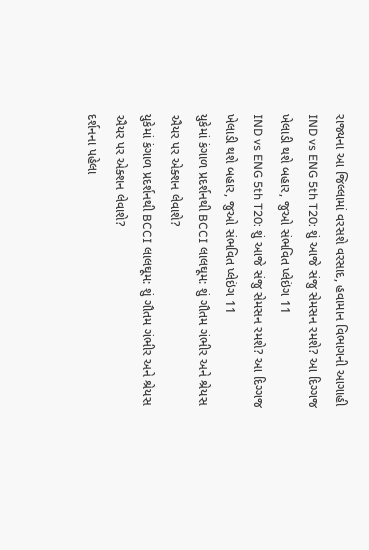રાજ્યના આ જિલ્લામાં વરસશે વરસાદ, હવામાન વિભાગની આગાહી
IND vs ENG 5th T20: શું આજે સંજુ સેમસન રમશે? આ દિગ્ગજ ખેલાડી થશે બહાર, જુઓ સંભવિત પ્લેઇંગ 11
IND vs ENG 5th T20: શું આજે સંજુ સેમસન રમશે? આ દિગ્ગજ ખેલાડી થશે બહાર, જુઓ સંભવિત પ્લેઇંગ 11
યુકેમાં કંગાળ પ્રદર્શનથી BCCI લાલઘૂમ: શું ગૌતમ ગંભીર અને શ્રેયસ ઐયર પર એક્શન લેવાશે?
યુકેમાં કંગાળ પ્રદર્શનથી BCCI લાલઘૂમ: શું ગૌતમ ગંભીર અને શ્રેયસ ઐયર પર એક્શન લેવાશે?
દર્શનના પહેલા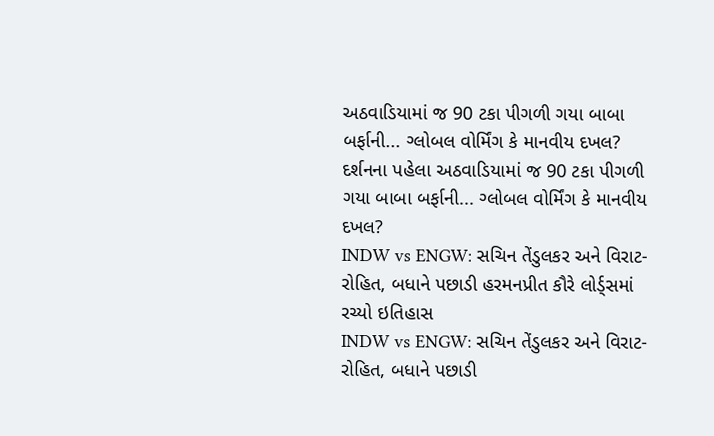અઠવાડિયામાં જ 90 ટકા પીગળી ગયા બાબા બર્ફાની... ગ્લોબલ વોર્મિંગ કે માનવીય દખલ?
દર્શનના પહેલા અઠવાડિયામાં જ 90 ટકા પીગળી ગયા બાબા બર્ફાની... ગ્લોબલ વોર્મિંગ કે માનવીય દખલ?
INDW vs ENGW: સચિન તેંડુલકર અને વિરાટ-રોહિત, બધાને પછાડી હરમનપ્રીત કૌરે લોર્ડ્સમાં રચ્યો ઇતિહાસ
INDW vs ENGW: સચિન તેંડુલકર અને વિરાટ-રોહિત, બધાને પછાડી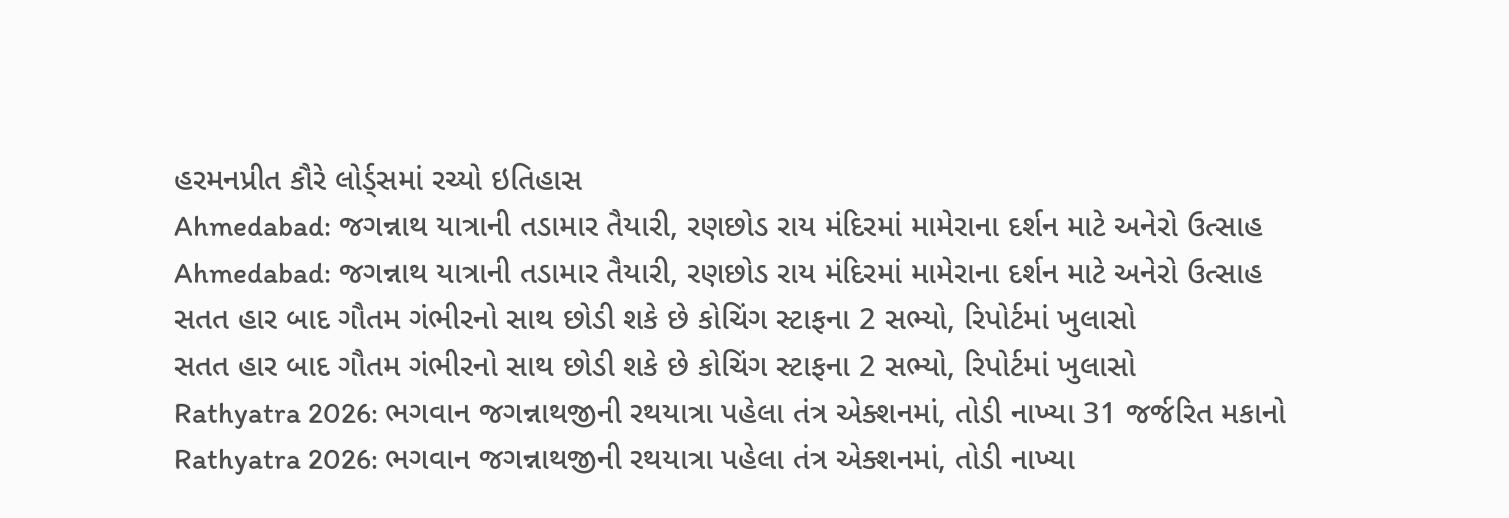હરમનપ્રીત કૌરે લોર્ડ્સમાં રચ્યો ઇતિહાસ
Ahmedabad: જગન્નાથ યાત્રાની તડામાર તૈયારી, રણછોડ રાય મંદિરમાં મામેરાના દર્શન માટે અનેરો ઉત્સાહ
Ahmedabad: જગન્નાથ યાત્રાની તડામાર તૈયારી, રણછોડ રાય મંદિરમાં મામેરાના દર્શન માટે અનેરો ઉત્સાહ
સતત હાર બાદ ગૌતમ ગંભીરનો સાથ છોડી શકે છે કોચિંગ સ્ટાફના 2 સભ્યો, રિપોર્ટમાં ખુલાસો
સતત હાર બાદ ગૌતમ ગંભીરનો સાથ છોડી શકે છે કોચિંગ સ્ટાફના 2 સભ્યો, રિપોર્ટમાં ખુલાસો
Rathyatra 2026: ભગવાન જગન્નાથજીની રથયાત્રા પહેલા તંત્ર એક્શનમાં, તોડી નાખ્યા 31 જર્જરિત મકાનો
Rathyatra 2026: ભગવાન જગન્નાથજીની રથયાત્રા પહેલા તંત્ર એક્શનમાં, તોડી નાખ્યા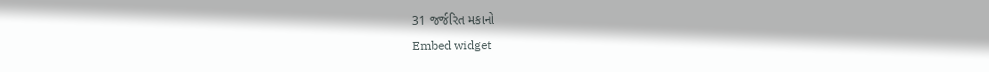31 જર્જરિત મકાનો
Embed widget